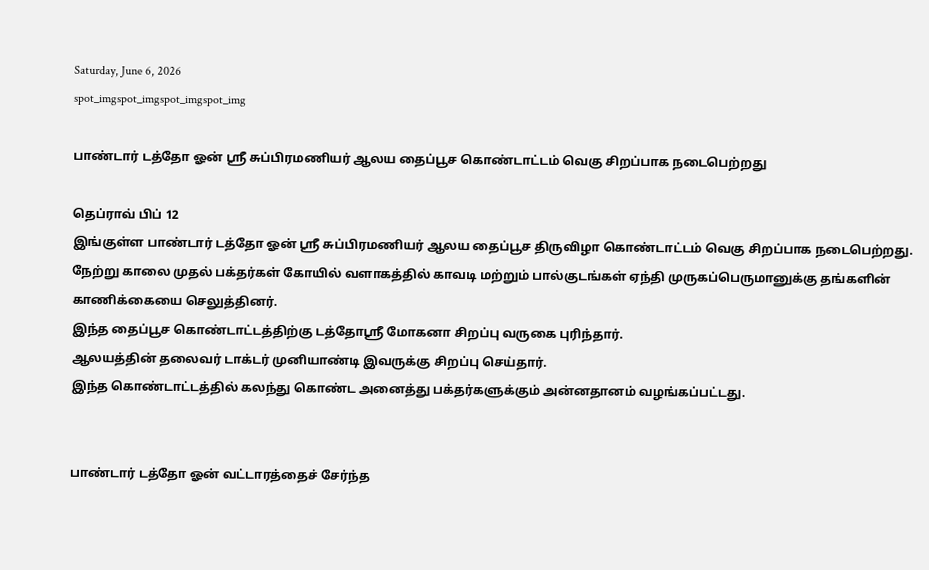Saturday, June 6, 2026
spot_imgspot_imgspot_imgspot_img

பாண்டார் டத்தோ ஓன் ஸ்ரீ சுப்பிரமணியர் ஆலய தைப்பூச கொண்டாட்டம் வெகு சிறப்பாக நடைபெற்றது

தெப்ராவ் பிப் 12
இங்குள்ள பாண்டார் டத்தோ ஓன் ஸ்ரீ சுப்பிரமணியர் ஆலய தைப்பூச திருவிழா கொண்டாட்டம் வெகு சிறப்பாக நடைபெற்றது.
நேற்று காலை முதல் பக்தர்கள் கோயில் வளாகத்தில் காவடி மற்றும் பால்குடங்கள் ஏந்தி முருகப்பெருமானுக்கு தங்களின் காணிக்கையை செலுத்தினர்.
இந்த தைப்பூச கொண்டாட்டத்திற்கு டத்தோஸ்ரீ மோகனா சிறப்பு வருகை புரிந்தார்.
ஆலயத்தின் தலைவர் டாக்டர் முனியாண்டி இவருக்கு சிறப்பு செய்தார்.
இந்த கொண்டாட்டத்தில் கலந்து கொண்ட அனைத்து பக்தர்களுக்கும் அன்னதானம் வழங்கப்பட்டது.


பாண்டார் டத்தோ ஓன் வட்டாரத்தைச் சேர்ந்த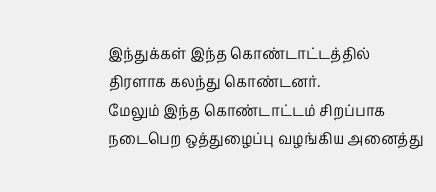இந்துக்கள் இந்த கொண்டாட்டத்தில் திரளாக கலந்து கொண்டனர்.
மேலும் இந்த கொண்டாட்டம் சிறப்பாக நடைபெற ஒத்துழைப்பு வழங்கிய அனைத்து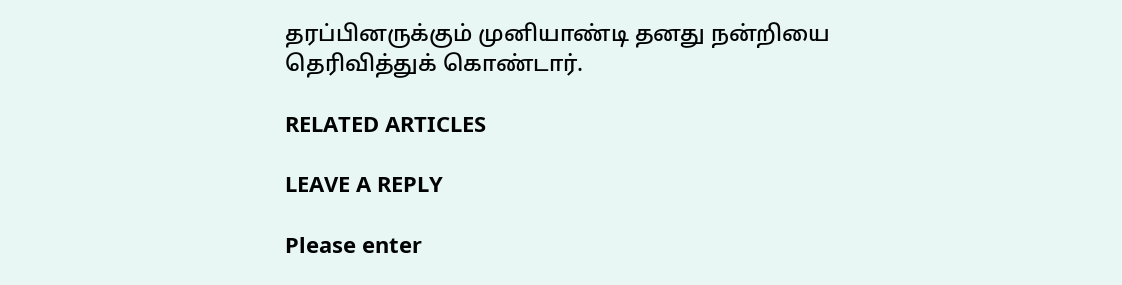தரப்பினருக்கும் முனியாண்டி தனது நன்றியை தெரிவித்துக் கொண்டார்.

RELATED ARTICLES

LEAVE A REPLY

Please enter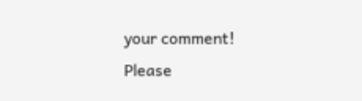your comment!
Please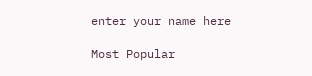enter your name here

Most Popular